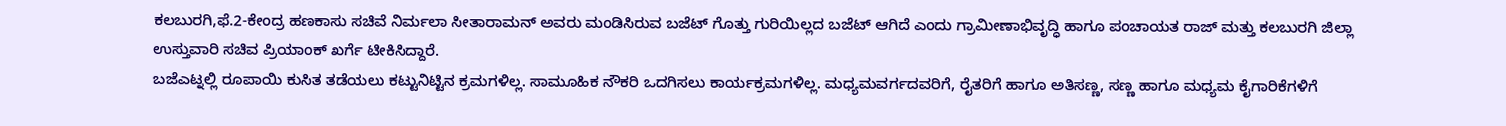ಕಲಬುರಗಿ,ಫೆ.2-ಕೇಂದ್ರ ಹಣಕಾಸು ಸಚಿವೆ ನಿರ್ಮಲಾ ಸೀತಾರಾಮನ್ ಅವರು ಮಂಡಿಸಿರುವ ಬಜೆಟ್ ಗೊತ್ತು ಗುರಿಯಿಲ್ಲದ ಬಜೆಟ್ ಆಗಿದೆ ಎಂದು ಗ್ರಾಮೀಣಾಭಿವೃದ್ಧಿ ಹಾಗೂ ಪಂಚಾಯತ ರಾಜ್ ಮತ್ತು ಕಲಬುರಗಿ ಜಿಲ್ಲಾ ಉಸ್ತುವಾರಿ ಸಚಿವ ಪ್ರಿಯಾಂಕ್ ಖರ್ಗೆ ಟೀಕಿಸಿದ್ದಾರೆ.
ಬಜೆಎಟ್ನಲ್ಲಿ ರೂಪಾಯಿ ಕುಸಿತ ತಡೆಯಲು ಕಟ್ಟುನಿಟ್ಟಿನ ಕ್ರಮಗಳಿಲ್ಲ. ಸಾಮೂಹಿಕ ನೌಕರಿ ಒದಗಿಸಲು ಕಾರ್ಯಕ್ರಮಗಳಿಲ್ಲ. ಮಧ್ಯಮವರ್ಗದವರಿಗೆ, ರೈತರಿಗೆ ಹಾಗೂ ಅತಿಸಣ್ಣ, ಸಣ್ಣ ಹಾಗೂ ಮಧ್ಯಮ ಕೈಗಾರಿಕೆಗಳಿಗೆ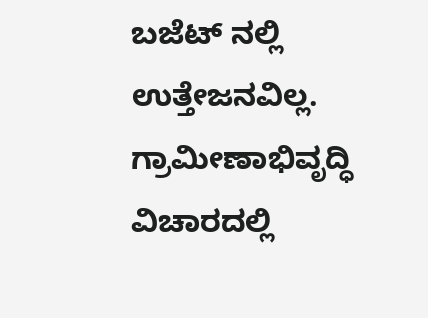ಬಜೆಟ್ ನಲ್ಲಿ ಉತ್ತೇಜನವಿಲ್ಲ. ಗ್ರಾಮೀಣಾಭಿವೃದ್ಧಿ ವಿಚಾರದಲ್ಲಿ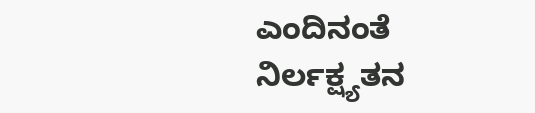ಎಂದಿನಂತೆ ನಿರ್ಲಕ್ಷ್ಯತನ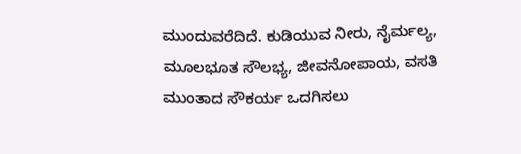ಮುಂದುವರೆದಿದೆ. ಕುಡಿಯುವ ನೀರು, ನೈರ್ಮಲ್ಯ, ಮೂಲಭೂತ ಸೌಲಭ್ಯ, ಜೀವನೋಪಾಯ, ವಸತಿ ಮುಂತಾದ ಸೌಕರ್ಯ ಒದಗಿಸಲು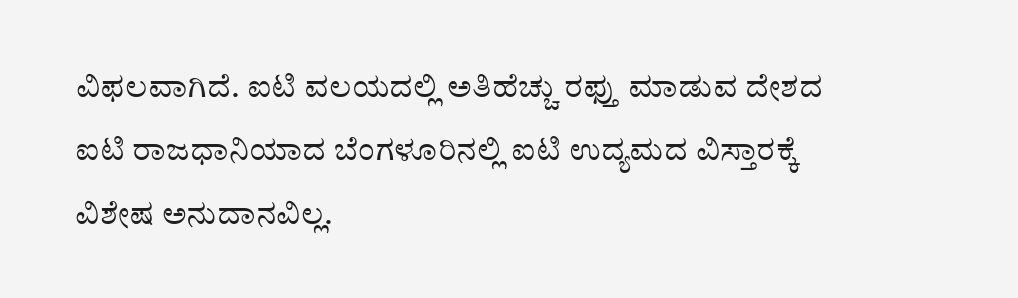ವಿಫಲವಾಗಿದೆ. ಐಟಿ ವಲಯದಲ್ಲಿ ಅತಿಹೆಚ್ಚು ರಫ್ತು ಮಾಡುವ ದೇಶದ ಐಟಿ ರಾಜಧಾನಿಯಾದ ಬೆಂಗಳೂರಿನಲ್ಲಿ ಐಟಿ ಉದ್ಯಮದ ವಿಸ್ತಾರಕ್ಕೆ ವಿಶೇಷ ಅನುದಾನವಿಲ್ಲ.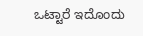ಒಟ್ಟಾರೆ ಇದೊಂದು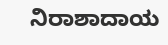ನಿರಾಶಾದಾಯ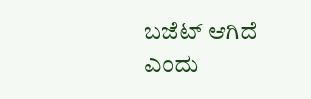ಬಜೆಟ್ ಆಗಿದೆ ಎಂದು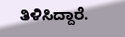ತಿಳಿಸಿದ್ದಾರೆ.